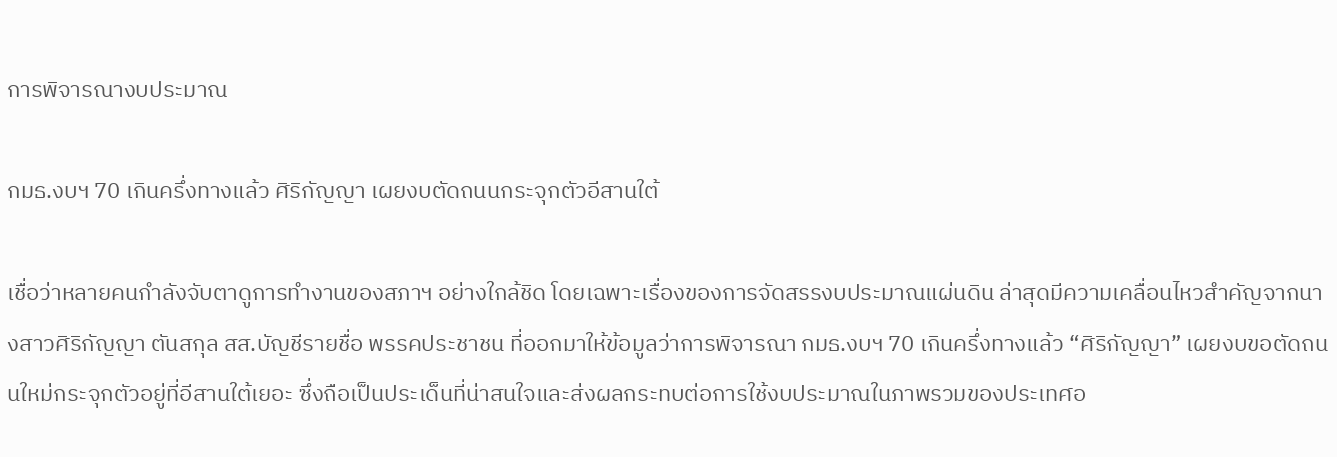การพิจารณางบประมาณ

กมธ.งบฯ 70 เกินครึ่งทางแล้ว ศิริกัญญา เผยงบตัดถนนกระจุกตัวอีสานใต้

เชื่อว่าหลายคนกำลังจับตาดูการทำงานของสภาฯ อย่างใกล้ชิด โดยเฉพาะเรื่องของการจัดสรรงบประมาณแผ่นดิน ล่าสุดมีความเคลื่อนไหวสำคัญจากนางสาวศิริกัญญา ตันสกุล สส.บัญชีรายชื่อ พรรคประชาชน ที่ออกมาให้ข้อมูลว่าการพิจารณา กมธ.งบฯ 70 เกินครึ่งทางแล้ว “ศิริกัญญา” เผยงบขอตัดถนนใหม่กระจุกตัวอยู่ที่อีสานใต้เยอะ ซึ่งถือเป็นประเด็นที่น่าสนใจและส่งผลกระทบต่อการใช้งบประมาณในภาพรวมของประเทศอ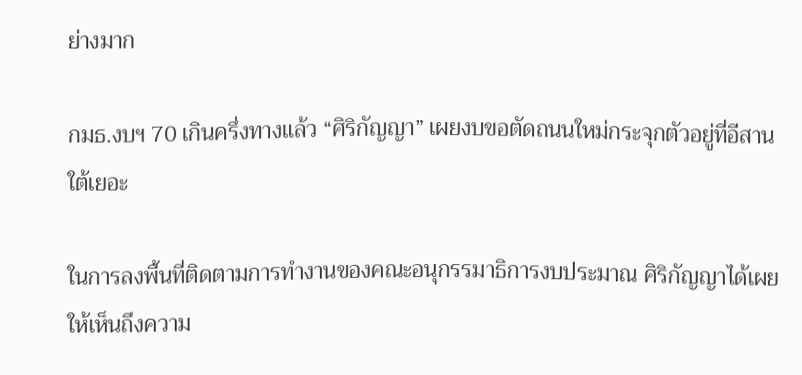ย่างมาก

กมธ.งบฯ 70 เกินครึ่งทางแล้ว “ศิริกัญญา” เผยงบขอตัดถนนใหม่กระจุกตัวอยู่ที่อีสานใต้เยอะ

ในการลงพื้นที่ติดตามการทำงานของคณะอนุกรรมาธิการงบประมาณ ศิริกัญญาได้เผยให้เห็นถึงความ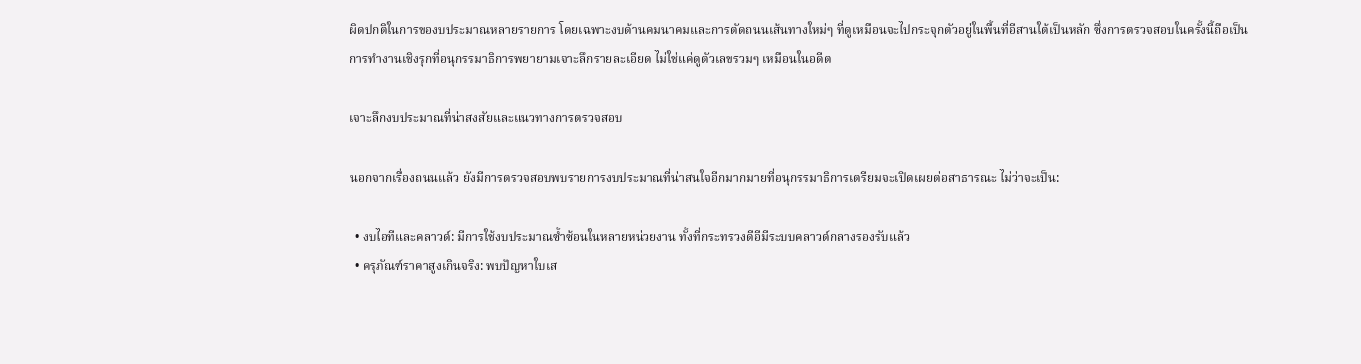ผิดปกติในการของบประมาณหลายรายการ โดยเฉพาะงบด้านคมนาคมและการตัดถนนเส้นทางใหม่ๆ ที่ดูเหมือนจะไปกระจุกตัวอยู่ในพื้นที่อีสานใต้เป็นหลัก ซึ่งการตรวจสอบในครั้งนี้ถือเป็นการทำงานเชิงรุกที่อนุกรรมาธิการพยายามเจาะลึกรายละเอียด ไม่ใช่แค่ดูตัวเลขรวมๆ เหมือนในอดีต

เจาะลึกงบประมาณที่น่าสงสัยและแนวทางการตรวจสอบ

นอกจากเรื่องถนนแล้ว ยังมีการตรวจสอบพบรายการงบประมาณที่น่าสนใจอีกมากมายที่อนุกรรมาธิการเตรียมจะเปิดเผยต่อสาธารณะ ไม่ว่าจะเป็น:

  • งบไอทีและคลาวด์: มีการใช้งบประมาณซ้ำซ้อนในหลายหน่วยงาน ทั้งที่กระทรวงดีอีมีระบบคลาวด์กลางรองรับแล้ว
  • ครุภัณฑ์ราคาสูงเกินจริง: พบปัญหาใบเส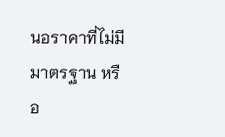นอราคาที่ไม่มีมาตรฐาน หรือ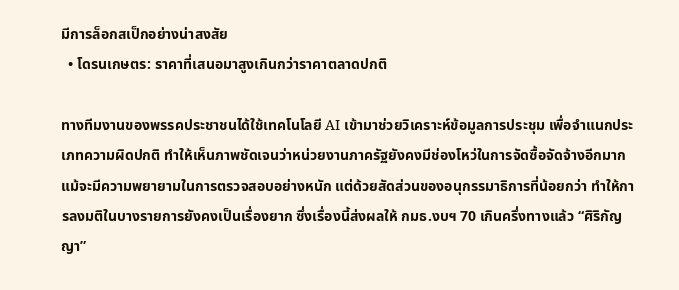มีการล็อกสเป็กอย่างน่าสงสัย
  • โดรนเกษตร: ราคาที่เสนอมาสูงเกินกว่าราคาตลาดปกติ

ทางทีมงานของพรรคประชาชนได้ใช้เทคโนโลยี AI เข้ามาช่วยวิเคราะห์ข้อมูลการประชุม เพื่อจำแนกประเภทความผิดปกติ ทำให้เห็นภาพชัดเจนว่าหน่วยงานภาครัฐยังคงมีช่องโหว่ในการจัดซื้อจัดจ้างอีกมาก แม้จะมีความพยายามในการตรวจสอบอย่างหนัก แต่ด้วยสัดส่วนของอนุกรรมาธิการที่น้อยกว่า ทำให้การลงมติในบางรายการยังคงเป็นเรื่องยาก ซึ่งเรื่องนี้ส่งผลให้ กมธ.งบฯ 70 เกินครึ่งทางแล้ว “ศิริกัญญา”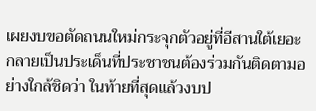เผยงบขอตัดถนนใหม่กระจุกตัวอยู่ที่อีสานใต้เยอะ กลายเป็นประเด็นที่ประชาชนต้องร่วมกันติดตามอย่างใกล้ชิดว่า ในท้ายที่สุดแล้วงบป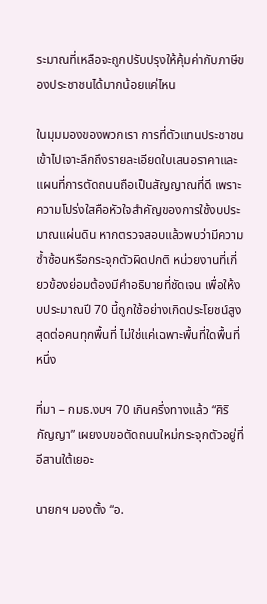ระมาณที่เหลือจะถูกปรับปรุงให้คุ้มค่ากับภาษีของประชาชนได้มากน้อยแค่ไหน

ในมุมมองของพวกเรา การที่ตัวแทนประชาชนเข้าไปเจาะลึกถึงรายละเอียดใบเสนอราคาและแผนที่การตัดถนนถือเป็นสัญญาณที่ดี เพราะความโปร่งใสคือหัวใจสำคัญของการใช้งบประมาณแผ่นดิน หากตรวจสอบแล้วพบว่ามีความซ้ำซ้อนหรือกระจุกตัวผิดปกติ หน่วยงานที่เกี่ยวข้องย่อมต้องมีคำอธิบายที่ชัดเจน เพื่อให้งบประมาณปี 70 นี้ถูกใช้อย่างเกิดประโยชน์สูงสุดต่อคนทุกพื้นที่ ไม่ใช่แค่เฉพาะพื้นที่ใดพื้นที่หนึ่ง

ที่มา – กมธ.งบฯ 70 เกินครึ่งทางแล้ว “ศิริกัญญา” เผยงบขอตัดถนนใหม่กระจุกตัวอยู่ที่อีสานใต้เยอะ

นายกฯ มองตั้ง “อ.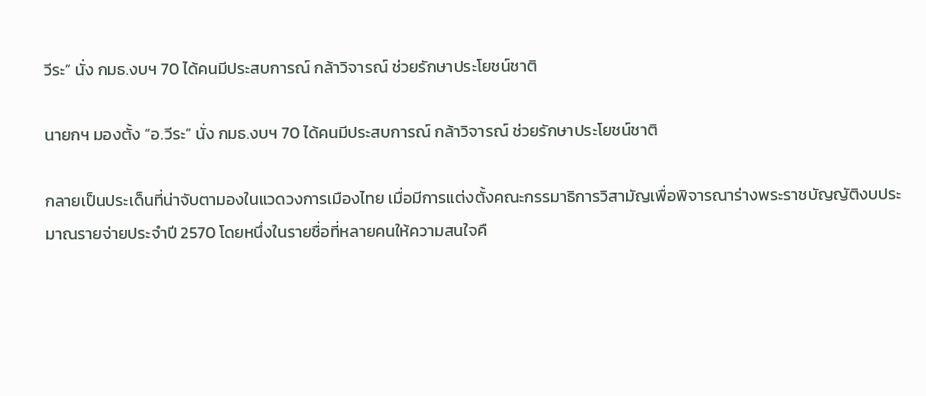วีระ” นั่ง กมธ.งบฯ 70 ได้คนมีประสบการณ์ กล้าวิจารณ์ ช่วยรักษาประโยชน์ชาติ

นายกฯ มองตั้ง “อ.วีระ” นั่ง กมธ.งบฯ 70 ได้คนมีประสบการณ์ กล้าวิจารณ์ ช่วยรักษาประโยชน์ชาติ

กลายเป็นประเด็นที่น่าจับตามองในแวดวงการเมืองไทย เมื่อมีการแต่งตั้งคณะกรรมาธิการวิสามัญเพื่อพิจารณาร่างพระราชบัญญัติงบประมาณรายจ่ายประจำปี 2570 โดยหนึ่งในรายชื่อที่หลายคนให้ความสนใจคื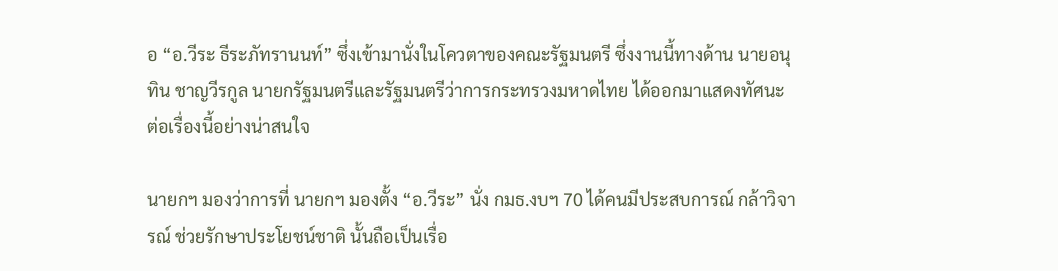อ “อ.วีระ ธีระภัทรานนท์” ซึ่งเข้ามานั่งในโควตาของคณะรัฐมนตรี ซึ่งงานนี้ทางด้าน นายอนุทิน ชาญวีรกูล นายกรัฐมนตรีและรัฐมนตรีว่าการกระทรวงมหาดไทย ได้ออกมาแสดงทัศนะต่อเรื่องนี้อย่างน่าสนใจ

นายกฯ มองว่าการที่ นายกฯ มองตั้ง “อ.วีระ” นั่ง กมธ.งบฯ 70 ได้คนมีประสบการณ์ กล้าวิจารณ์ ช่วยรักษาประโยชน์ชาติ นั้นถือเป็นเรื่อ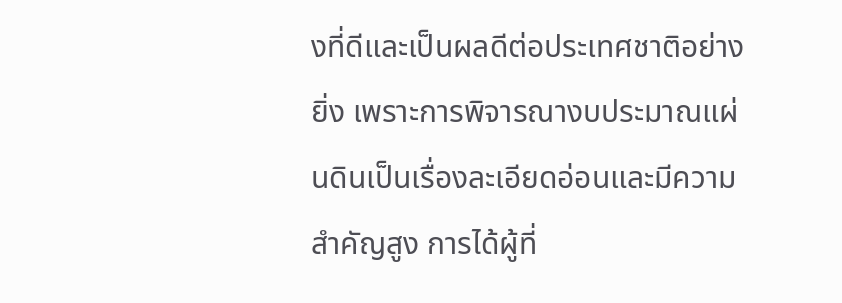งที่ดีและเป็นผลดีต่อประเทศชาติอย่างยิ่ง เพราะการพิจารณางบประมาณแผ่นดินเป็นเรื่องละเอียดอ่อนและมีความสำคัญสูง การได้ผู้ที่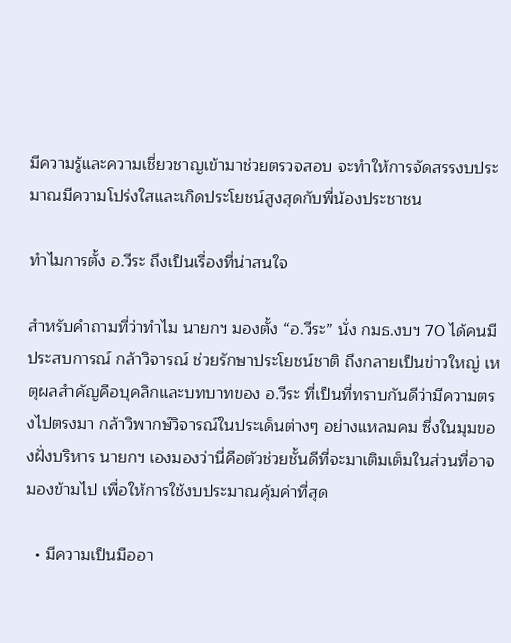มีความรู้และความเชี่ยวชาญเข้ามาช่วยตรวจสอบ จะทำให้การจัดสรรงบประมาณมีความโปร่งใสและเกิดประโยชน์สูงสุดกับพี่น้องประชาชน

ทำไมการตั้ง อ.วีระ ถึงเป็นเรื่องที่น่าสนใจ

สำหรับคำถามที่ว่าทำไม นายกฯ มองตั้ง “อ.วีระ” นั่ง กมธ.งบฯ 70 ได้คนมีประสบการณ์ กล้าวิจารณ์ ช่วยรักษาประโยชน์ชาติ ถึงกลายเป็นข่าวใหญ่ เหตุผลสำคัญคือบุคลิกและบทบาทของ อ.วีระ ที่เป็นที่ทราบกันดีว่ามีความตรงไปตรงมา กล้าวิพากษ์วิจารณ์ในประเด็นต่างๆ อย่างแหลมคม ซึ่งในมุมของฝั่งบริหาร นายกฯ เองมองว่านี่คือตัวช่วยชั้นดีที่จะมาเติมเต็มในส่วนที่อาจมองข้ามไป เพื่อให้การใช้งบประมาณคุ้มค่าที่สุด

  • มีความเป็นมืออา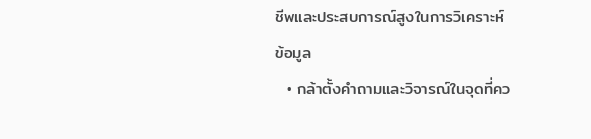ชีพและประสบการณ์สูงในการวิเคราะห์ข้อมูล
  • กล้าตั้งคำถามและวิจารณ์ในจุดที่คว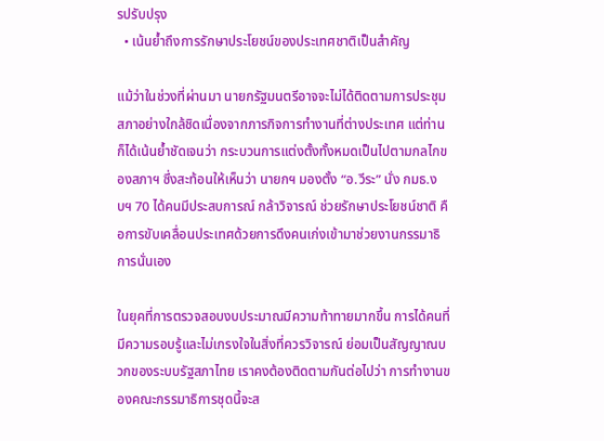รปรับปรุง
  • เน้นย้ำถึงการรักษาประโยชน์ของประเทศชาติเป็นสำคัญ

แม้ว่าในช่วงที่ผ่านมา นายกรัฐมนตรีอาจจะไม่ได้ติดตามการประชุมสภาอย่างใกล้ชิดเนื่องจากภารกิจการทำงานที่ต่างประเทศ แต่ท่านก็ได้เน้นย้ำชัดเจนว่า กระบวนการแต่งตั้งทั้งหมดเป็นไปตามกลไกของสภาฯ ซึ่งสะท้อนให้เห็นว่า นายกฯ มองตั้ง “อ.วีระ” นั่ง กมธ.งบฯ 70 ได้คนมีประสบการณ์ กล้าวิจารณ์ ช่วยรักษาประโยชน์ชาติ คือการขับเคลื่อนประเทศด้วยการดึงคนเก่งเข้ามาช่วยงานกรรมาธิการนั่นเอง

ในยุคที่การตรวจสอบงบประมาณมีความท้าทายมากขึ้น การได้คนที่มีความรอบรู้และไม่เกรงใจในสิ่งที่ควรวิจารณ์ ย่อมเป็นสัญญาณบวกของระบบรัฐสภาไทย เราคงต้องติดตามกันต่อไปว่า การทำงานของคณะกรรมาธิการชุดนี้จะส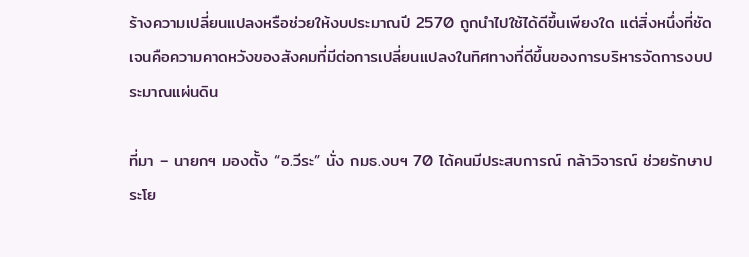ร้างความเปลี่ยนแปลงหรือช่วยให้งบประมาณปี 2570 ถูกนำไปใช้ได้ดีขึ้นเพียงใด แต่สิ่งหนึ่งที่ชัดเจนคือความคาดหวังของสังคมที่มีต่อการเปลี่ยนแปลงในทิศทางที่ดีขึ้นของการบริหารจัดการงบประมาณแผ่นดิน

ที่มา – นายกฯ มองตั้ง “อ.วีระ” นั่ง กมธ.งบฯ 70 ได้คนมีประสบการณ์ กล้าวิจารณ์ ช่วยรักษาประโย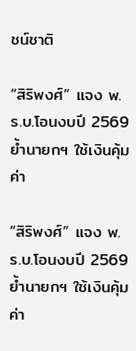ชน์ชาติ

“สิริพงศ์” แจง พ.ร.บ.โอนงบปี 2569 ย้ำนายกฯ ใช้เงินคุ้มค่า

“สิริพงศ์” แจง พ.ร.บ.โอนงบปี 2569 ย้ำนายกฯ ใช้เงินคุ้มค่า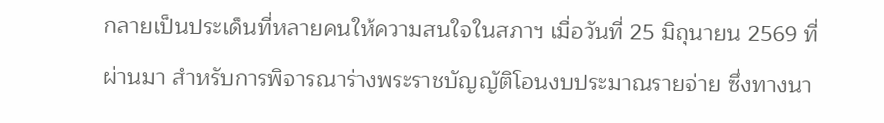กลายเป็นประเด็นที่หลายคนให้ความสนใจในสภาฯ เมื่อวันที่ 25 มิถุนายน 2569 ที่ผ่านมา สำหรับการพิจารณาร่างพระราชบัญญัติโอนงบประมาณรายจ่าย ซึ่งทางนา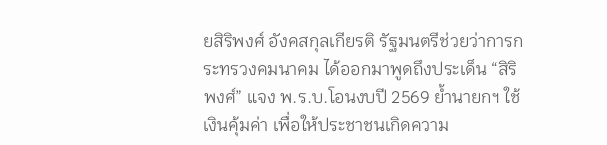ยสิริพงศ์ อังคสกุลเกียรติ รัฐมนตรีช่วยว่าการกระทรวงคมนาคม ได้ออกมาพูดถึงประเด็น “สิริพงศ์” แจง พ.ร.บ.โอนงบปี 2569 ย้ำนายกฯ ใช้เงินคุ้มค่า เพื่อให้ประชาชนเกิดความ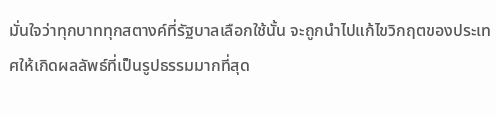มั่นใจว่าทุกบาททุกสตางค์ที่รัฐบาลเลือกใช้นั้น จะถูกนำไปแก้ไขวิกฤตของประเทศให้เกิดผลลัพธ์ที่เป็นรูปธรรมมากที่สุด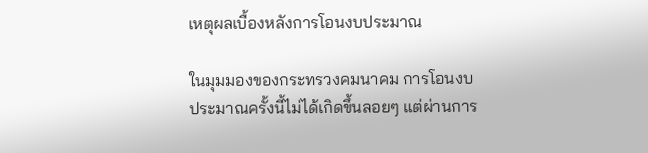เหตุผลเบื้องหลังการโอนงบประมาณ

ในมุมมองของกระทรวงคมนาคม การโอนงบประมาณครั้งนี้ไม่ได้เกิดขึ้นลอยๆ แต่ผ่านการ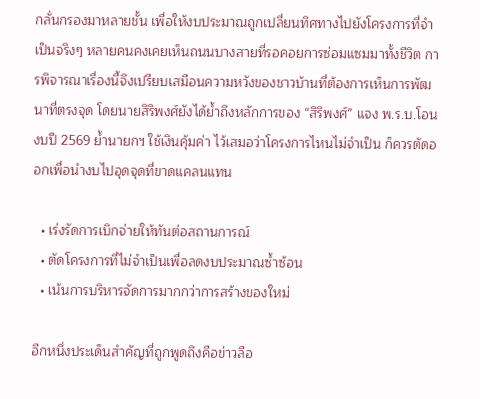กลั่นกรองมาหลายชั้น เพื่อให้งบประมาณถูกเปลี่ยนทิศทางไปยังโครงการที่จำเป็นจริงๆ หลายคนคงเคยเห็นถนนบางสายที่รอคอยการซ่อมแซมมาทั้งชีวิต การพิจารณาเรื่องนี้จึงเปรียบเสมือนความหวังของชาวบ้านที่ต้องการเห็นการพัฒนาที่ตรงจุด โดยนายสิริพงศ์ยังได้ย้ำถึงหลักการของ “สิริพงศ์” แจง พ.ร.บ.โอนงบปี 2569 ย้ำนายกฯ ใช้เงินคุ้มค่า ไว้เสมอว่าโครงการไหนไม่จำเป็น ก็ควรตัดออกเพื่อนำงบไปอุดจุดที่ขาดแคลนแทน

  • เร่งรัดการเบิกจ่ายให้ทันต่อสถานการณ์
  • ตัดโครงการที่ไม่จำเป็นเพื่อลดงบประมาณซ้ำซ้อน
  • เน้นการบริหารจัดการมากกว่าการสร้างของใหม่

อีกหนึ่งประเด็นสำคัญที่ถูกพูดถึงคือข่าวลือ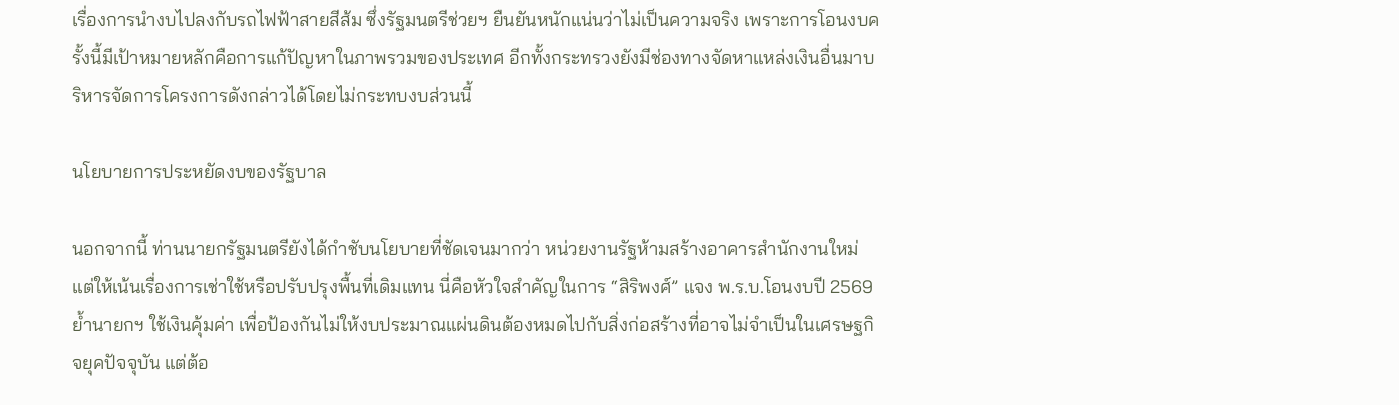เรื่องการนำงบไปลงกับรถไฟฟ้าสายสีส้ม ซึ่งรัฐมนตรีช่วยฯ ยืนยันหนักแน่นว่าไม่เป็นความจริง เพราะการโอนงบครั้งนี้มีเป้าหมายหลักคือการแก้ปัญหาในภาพรวมของประเทศ อีกทั้งกระทรวงยังมีช่องทางจัดหาแหล่งเงินอื่นมาบริหารจัดการโครงการดังกล่าวได้โดยไม่กระทบงบส่วนนี้

นโยบายการประหยัดงบของรัฐบาล

นอกจากนี้ ท่านนายกรัฐมนตรียังได้กำชับนโยบายที่ชัดเจนมากว่า หน่วยงานรัฐห้ามสร้างอาคารสำนักงานใหม่ แต่ให้เน้นเรื่องการเช่าใช้หรือปรับปรุงพื้นที่เดิมแทน นี่คือหัวใจสำคัญในการ “สิริพงศ์” แจง พ.ร.บ.โอนงบปี 2569 ย้ำนายกฯ ใช้เงินคุ้มค่า เพื่อป้องกันไม่ให้งบประมาณแผ่นดินต้องหมดไปกับสิ่งก่อสร้างที่อาจไม่จำเป็นในเศรษฐกิจยุคปัจจุบัน แต่ต้อ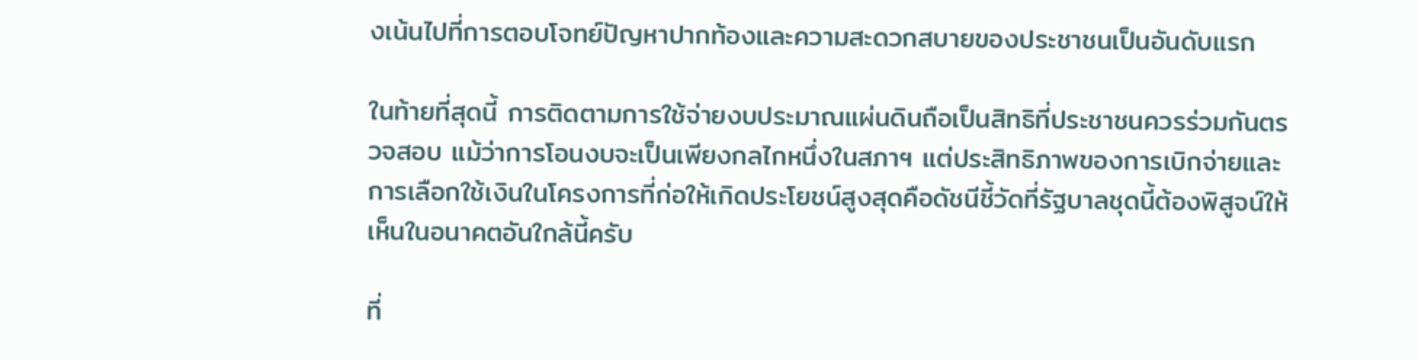งเน้นไปที่การตอบโจทย์ปัญหาปากท้องและความสะดวกสบายของประชาชนเป็นอันดับแรก

ในท้ายที่สุดนี้ การติดตามการใช้จ่ายงบประมาณแผ่นดินถือเป็นสิทธิที่ประชาชนควรร่วมกันตรวจสอบ แม้ว่าการโอนงบจะเป็นเพียงกลไกหนึ่งในสภาฯ แต่ประสิทธิภาพของการเบิกจ่ายและการเลือกใช้เงินในโครงการที่ก่อให้เกิดประโยชน์สูงสุดคือดัชนีชี้วัดที่รัฐบาลชุดนี้ต้องพิสูจน์ให้เห็นในอนาคตอันใกล้นี้ครับ

ที่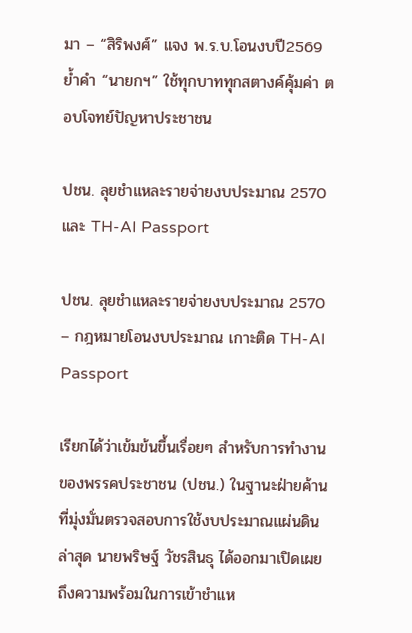มา – “สิริพงศ์” แจง พ.ร.บ.โอนงบปี2569 ย้ำคำ “นายกฯ” ใช้ทุกบาททุกสตางค์คุ้มค่า ตอบโจทย์ปัญหาประชาชน

ปชน. ลุยชำแหละรายจ่ายงบประมาณ 2570 และ TH-AI Passport

ปชน. ลุยชำแหละรายจ่ายงบประมาณ 2570 – กฎหมายโอนงบประมาณ เกาะติด TH-AI Passport

เรียกได้ว่าเข้มข้นขึ้นเรื่อยๆ สำหรับการทำงานของพรรคประชาชน (ปชน.) ในฐานะฝ่ายค้านที่มุ่งมั่นตรวจสอบการใช้งบประมาณแผ่นดิน ล่าสุด นายพริษฐ์ วัชรสินธุ ได้ออกมาเปิดเผยถึงความพร้อมในการเข้าชำแห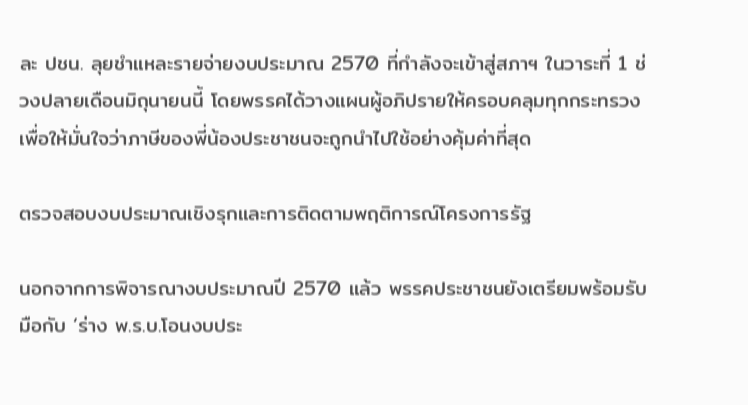ละ ปชน. ลุยชำแหละรายจ่ายงบประมาณ 2570 ที่กำลังจะเข้าสู่สภาฯ ในวาระที่ 1 ช่วงปลายเดือนมิถุนายนนี้ โดยพรรคได้วางแผนผู้อภิปรายให้ครอบคลุมทุกกระทรวง เพื่อให้มั่นใจว่าภาษีของพี่น้องประชาชนจะถูกนำไปใช้อย่างคุ้มค่าที่สุด

ตรวจสอบงบประมาณเชิงรุกและการติดตามพฤติการณ์โครงการรัฐ

นอกจากการพิจารณางบประมาณปี 2570 แล้ว พรรคประชาชนยังเตรียมพร้อมรับมือกับ ‘ร่าง พ.ร.บ.โอนงบประ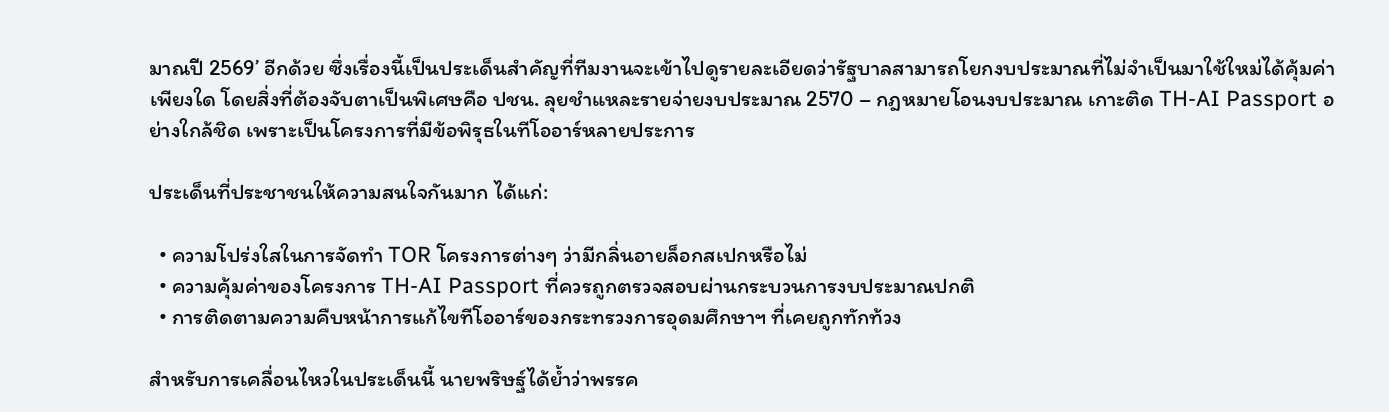มาณปี 2569’ อีกด้วย ซึ่งเรื่องนี้เป็นประเด็นสำคัญที่ทีมงานจะเข้าไปดูรายละเอียดว่ารัฐบาลสามารถโยกงบประมาณที่ไม่จำเป็นมาใช้ใหม่ได้คุ้มค่าเพียงใด โดยสิ่งที่ต้องจับตาเป็นพิเศษคือ ปชน. ลุยชำแหละรายจ่ายงบประมาณ 2570 – กฎหมายโอนงบประมาณ เกาะติด TH-AI Passport อย่างใกล้ชิด เพราะเป็นโครงการที่มีข้อพิรุธในทีโออาร์หลายประการ

ประเด็นที่ประชาชนให้ความสนใจกันมาก ได้แก่:

  • ความโปร่งใสในการจัดทำ TOR โครงการต่างๆ ว่ามีกลิ่นอายล็อกสเปกหรือไม่
  • ความคุ้มค่าของโครงการ TH-AI Passport ที่ควรถูกตรวจสอบผ่านกระบวนการงบประมาณปกติ
  • การติดตามความคืบหน้าการแก้ไขทีโออาร์ของกระทรวงการอุดมศึกษาฯ ที่เคยถูกทักท้วง

สำหรับการเคลื่อนไหวในประเด็นนี้ นายพริษฐ์ได้ย้ำว่าพรรค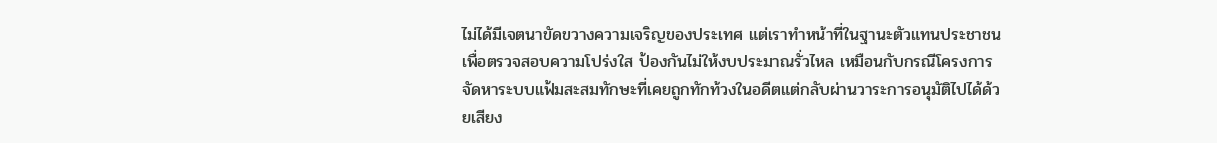ไม่ได้มีเจตนาขัดขวางความเจริญของประเทศ แต่เราทำหน้าที่ในฐานะตัวแทนประชาชนเพื่อตรวจสอบความโปร่งใส ป้องกันไม่ให้งบประมาณรั่วไหล เหมือนกับกรณีโครงการจัดหาระบบแฟ้มสะสมทักษะที่เคยถูกทักท้วงในอดีตแต่กลับผ่านวาระการอนุมัติไปได้ด้วยเสียง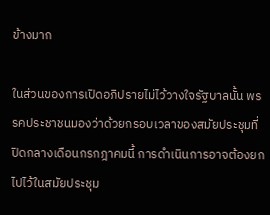ข้างมาก

ในส่วนของการเปิดอภิปรายไม่ไว้วางใจรัฐบาลนั้น พรรคประชาชนมองว่าด้วยกรอบเวลาของสมัยประชุมที่ปิดกลางเดือนกรกฎาคมนี้ การดำเนินการอาจต้องยกไปไว้ในสมัยประชุม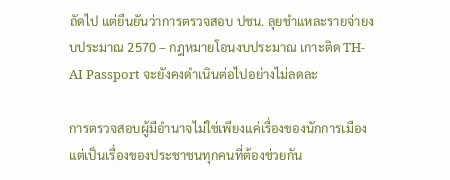ถัดไป แต่ยืนยันว่าการตรวจสอบ ปชน. ลุยชำแหละรายจ่ายงบประมาณ 2570 – กฎหมายโอนงบประมาณ เกาะติด TH-AI Passport จะยังคงดำเนินต่อไปอย่างไม่ลดละ

การตรวจสอบผู้มีอำนาจไม่ใช่เพียงแค่เรื่องของนักการเมือง แต่เป็นเรื่องของประชาชนทุกคนที่ต้องช่วยกัน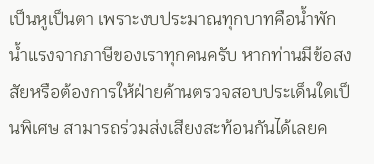เป็นหูเป็นตา เพราะงบประมาณทุกบาทคือน้ำพักน้ำแรงจากภาษีของเราทุกคนครับ หากท่านมีข้อสงสัยหรือต้องการให้ฝ่ายค้านตรวจสอบประเด็นใดเป็นพิเศษ สามารถร่วมส่งเสียงสะท้อนกันได้เลยค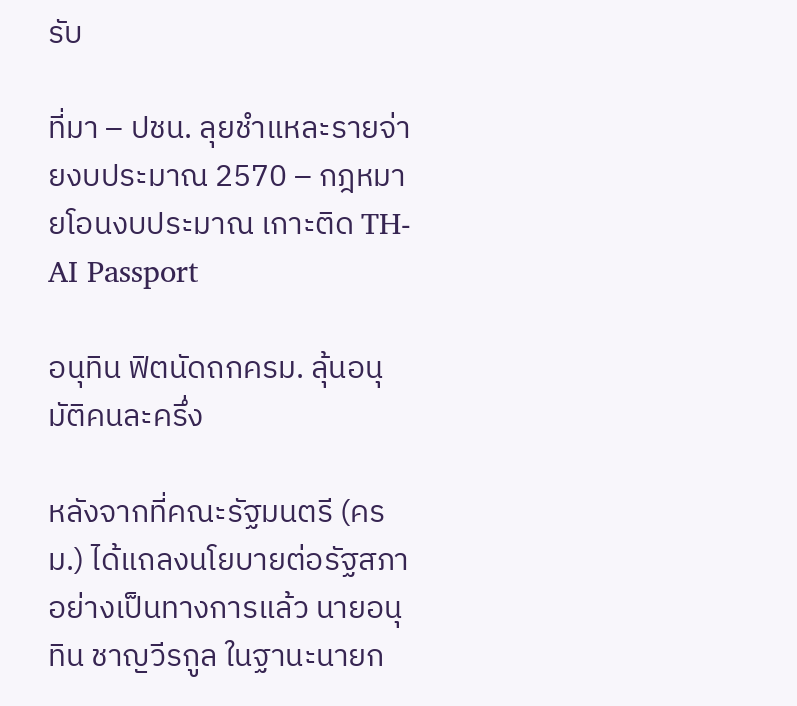รับ

ที่มา – ปชน. ลุยชำแหละรายจ่ายงบประมาณ 2570 – กฎหมายโอนงบประมาณ เกาะติด TH-AI Passport

อนุทิน ฟิตนัดถกครม. ลุ้นอนุมัติคนละครึ่ง

หลังจากที่คณะรัฐมนตรี (ครม.) ได้แถลงนโยบายต่อรัฐสภาอย่างเป็นทางการแล้ว นายอนุทิน ชาญวีรกูล ในฐานะนายก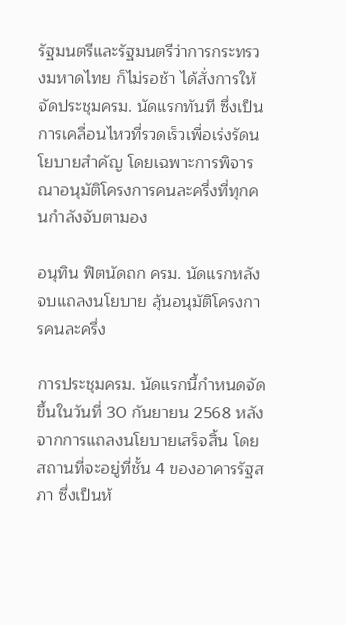รัฐมนตรีและรัฐมนตรีว่าการกระทรวงมหาดไทย ก็ไม่รอช้า ได้สั่งการให้จัดประชุมครม. นัดแรกทันที ซึ่งเป็นการเคลื่อนไหวที่รวดเร็วเพื่อเร่งรัดนโยบายสำคัญ โดยเฉพาะการพิจารณาอนุมัติโครงการคนละครึ่งที่ทุกคนกำลังจับตามอง

อนุทิน ฟิตนัดถก ครม. นัดแรกหลังจบแถลงนโยบาย ลุ้นอนุมัติโครงการคนละครึ่ง

การประชุมครม. นัดแรกนี้กำหนดจัดขึ้นในวันที่ 30 กันยายน 2568 หลังจากการแถลงนโยบายเสร็จสิ้น โดยสถานที่จะอยู่ที่ชั้น 4 ของอาคารรัฐสภา ซึ่งเป็นห้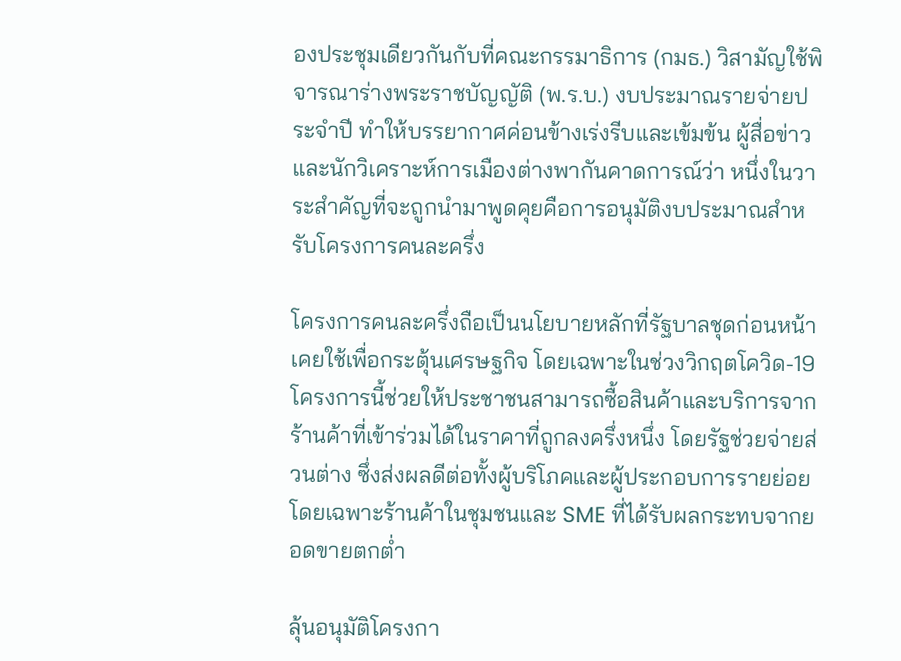องประชุมเดียวกันกับที่คณะกรรมาธิการ (กมธ.) วิสามัญใช้พิจารณาร่างพระราชบัญญัติ (พ.ร.บ.) งบประมาณรายจ่ายประจำปี ทำให้บรรยากาศค่อนข้างเร่งรีบและเข้มข้น ผู้สื่อข่าวและนักวิเคราะห์การเมืองต่างพากันคาดการณ์ว่า หนึ่งในวาระสำคัญที่จะถูกนำมาพูดคุยคือการอนุมัติงบประมาณสำหรับโครงการคนละครึ่ง

โครงการคนละครึ่งถือเป็นนโยบายหลักที่รัฐบาลชุดก่อนหน้าเคยใช้เพื่อกระตุ้นเศรษฐกิจ โดยเฉพาะในช่วงวิกฤตโควิด-19 โครงการนี้ช่วยให้ประชาชนสามารถซื้อสินค้าและบริการจากร้านค้าที่เข้าร่วมได้ในราคาที่ถูกลงครึ่งหนึ่ง โดยรัฐช่วยจ่ายส่วนต่าง ซึ่งส่งผลดีต่อทั้งผู้บริโภคและผู้ประกอบการรายย่อย โดยเฉพาะร้านค้าในชุมชนและ SME ที่ได้รับผลกระทบจากยอดขายตกต่ำ

ลุ้นอนุมัติโครงกา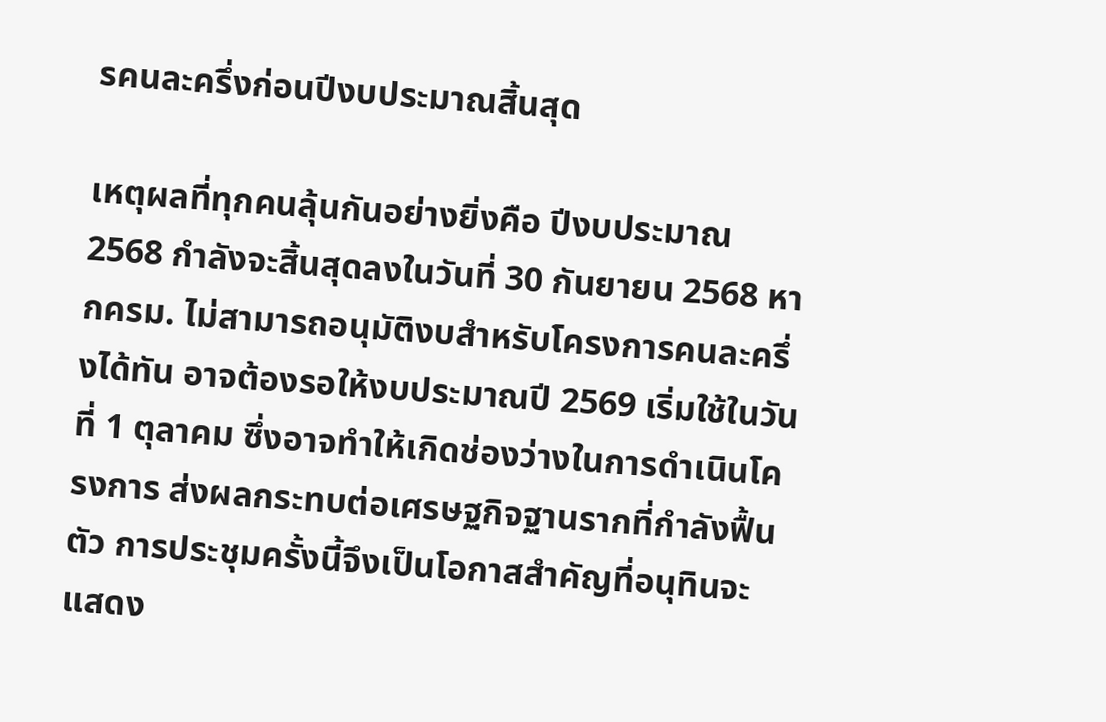รคนละครึ่งก่อนปีงบประมาณสิ้นสุด

เหตุผลที่ทุกคนลุ้นกันอย่างยิ่งคือ ปีงบประมาณ 2568 กำลังจะสิ้นสุดลงในวันที่ 30 กันยายน 2568 หากครม. ไม่สามารถอนุมัติงบสำหรับโครงการคนละครึ่งได้ทัน อาจต้องรอให้งบประมาณปี 2569 เริ่มใช้ในวันที่ 1 ตุลาคม ซึ่งอาจทำให้เกิดช่องว่างในการดำเนินโครงการ ส่งผลกระทบต่อเศรษฐกิจฐานรากที่กำลังฟื้นตัว การประชุมครั้งนี้จึงเป็นโอกาสสำคัญที่อนุทินจะแสดง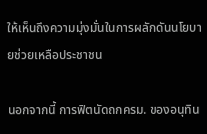ให้เห็นถึงความมุ่งมั่นในการผลักดันนโยบายช่วยเหลือประชาชน

นอกจากนี้ การฟิตนัดถกครม. ของอนุทิน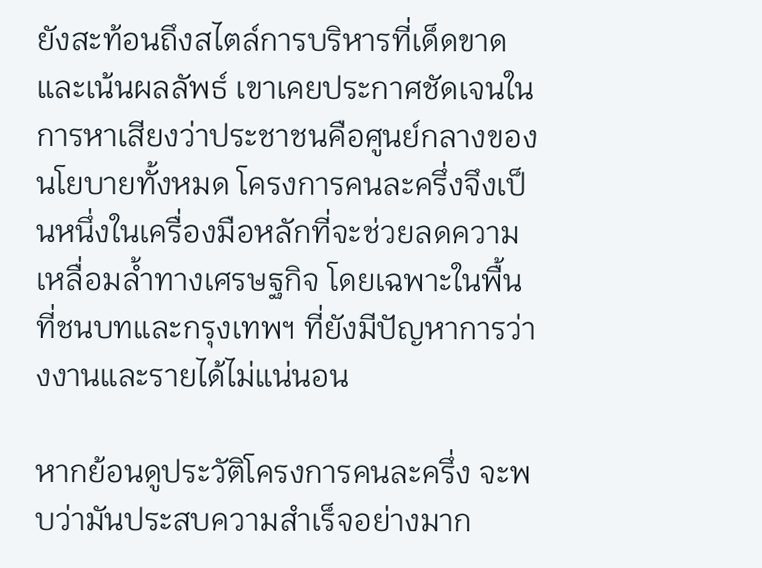ยังสะท้อนถึงสไตล์การบริหารที่เด็ดขาดและเน้นผลลัพธ์ เขาเคยประกาศชัดเจนในการหาเสียงว่าประชาชนคือศูนย์กลางของนโยบายทั้งหมด โครงการคนละครึ่งจึงเป็นหนึ่งในเครื่องมือหลักที่จะช่วยลดความเหลื่อมล้ำทางเศรษฐกิจ โดยเฉพาะในพื้นที่ชนบทและกรุงเทพฯ ที่ยังมีปัญหาการว่างงานและรายได้ไม่แน่นอน

หากย้อนดูประวัติโครงการคนละครึ่ง จะพบว่ามันประสบความสำเร็จอย่างมาก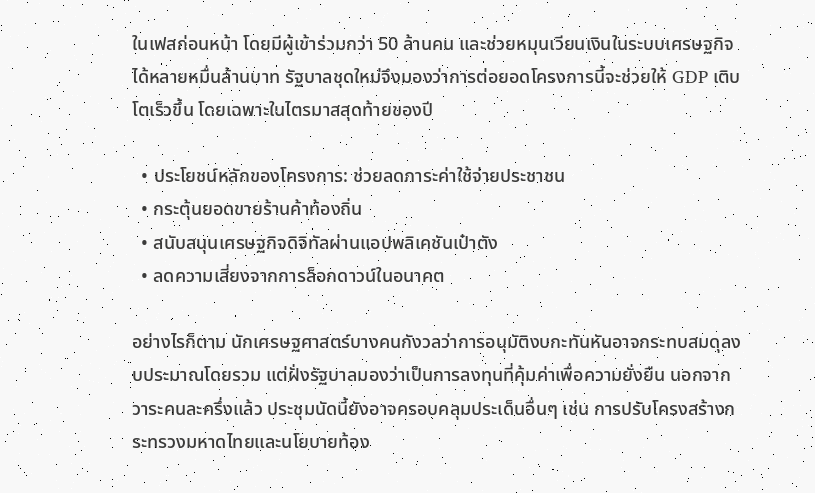ในเฟสก่อนหน้า โดยมีผู้เข้าร่วมกว่า 50 ล้านคน และช่วยหมุนเวียนเงินในระบบเศรษฐกิจได้หลายหมื่นล้านบาท รัฐบาลชุดใหม่จึงมองว่าการต่อยอดโครงการนี้จะช่วยให้ GDP เติบโตเร็วขึ้น โดยเฉพาะในไตรมาสสุดท้ายของปี

  • ประโยชน์หลักของโครงการ: ช่วยลดภาระค่าใช้จ่ายประชาชน
  • กระตุ้นยอดขายร้านค้าท้องถิ่น
  • สนับสนุนเศรษฐกิจดิจิทัลผ่านแอปพลิเคชันเป๋าตัง
  • ลดความเสี่ยงจากการล็อกดาวน์ในอนาคต

อย่างไรก็ตาม นักเศรษฐศาสตร์บางคนกังวลว่าการอนุมัติงบกะทันหันอาจกระทบสมดุลงบประมาณโดยรวม แต่ฝั่งรัฐบาลมองว่าเป็นการลงทุนที่คุ้มค่าเพื่อความยั่งยืน นอกจากวาระคนละครึ่งแล้ว ประชุมนัดนี้ยังอาจครอบคลุมประเด็นอื่นๆ เช่น การปรับโครงสร้างกระทรวงมหาดไทยและนโยบายท้อง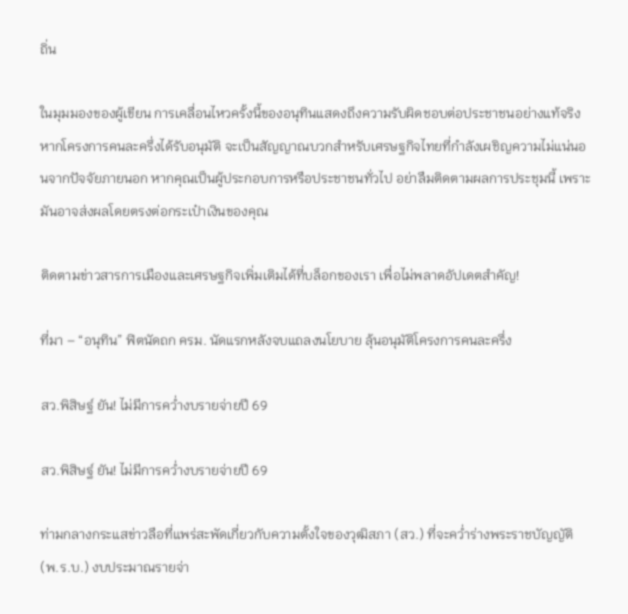ถิ่น

ในมุมมองของผู้เขียน การเคลื่อนไหวครั้งนี้ของอนุทินแสดงถึงความรับผิดชอบต่อประชาชนอย่างแท้จริง หากโครงการคนละครึ่งได้รับอนุมัติ จะเป็นสัญญาณบวกสำหรับเศรษฐกิจไทยที่กำลังเผชิญความไม่แน่นอนจากปัจจัยภายนอก หากคุณเป็นผู้ประกอบการหรือประชาชนทั่วไป อย่าลืมติดตามผลการประชุมนี้ เพราะมันอาจส่งผลโดยตรงต่อกระเป๋าเงินของคุณ

ติดตามข่าวสารการเมืองและเศรษฐกิจเพิ่มเติมได้ที่บล็อกของเรา เพื่อไม่พลาดอัปเดตสำคัญ!

ที่มา – “อนุทิน” ฟิตนัดถก ครม. นัดแรกหลังจบแถลงนโยบาย ลุ้นอนุมัติโครงการคนละครึ่ง

สว.พิสิษฐ์ ยัน! ไม่มีการคว่ำงบรายจ่ายปี 69

สว.พิสิษฐ์ ยัน! ไม่มีการคว่ำงบรายจ่ายปี 69

ท่ามกลางกระแสข่าวลือที่แพร่สะพัดเกี่ยวกับความตั้งใจของวุฒิสภา (สว.) ที่จะคว่ำร่างพระราชบัญญัติ (พ.ร.บ.) งบประมาณรายจ่า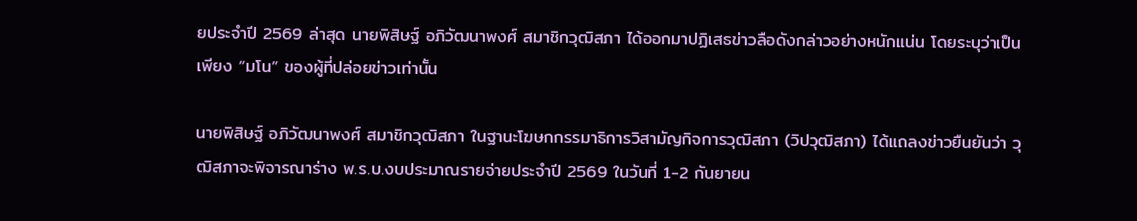ยประจำปี 2569 ล่าสุด นายพิสิษฐ์ อภิวัฒนาพงศ์ สมาชิกวุฒิสภา ได้ออกมาปฏิเสธข่าวลือดังกล่าวอย่างหนักแน่น โดยระบุว่าเป็นเพียง “มโน” ของผู้ที่ปล่อยข่าวเท่านั้น

นายพิสิษฐ์ อภิวัฒนาพงศ์ สมาชิกวุฒิสภา ในฐานะโฆษกกรรมาธิการวิสามัญกิจการวุฒิสภา (วิปวุฒิสภา) ได้แถลงข่าวยืนยันว่า วุฒิสภาจะพิจารณาร่าง พ.ร.บ.งบประมาณรายจ่ายประจำปี 2569 ในวันที่ 1-2 กันยายน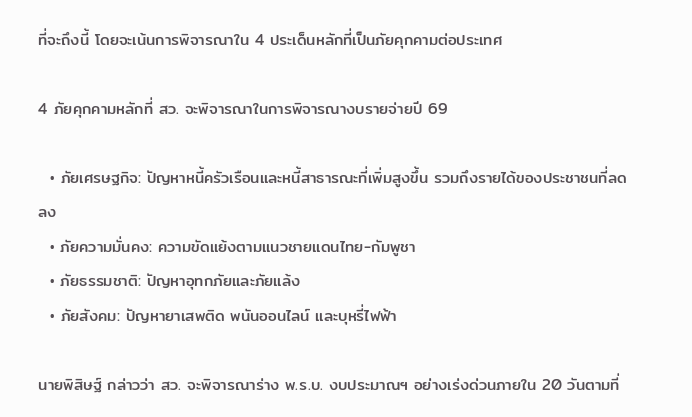ที่จะถึงนี้ โดยจะเน้นการพิจารณาใน 4 ประเด็นหลักที่เป็นภัยคุกคามต่อประเทศ

4 ภัยคุกคามหลักที่ สว. จะพิจารณาในการพิจารณางบรายจ่ายปี 69

  • ภัยเศรษฐกิจ: ปัญหาหนี้ครัวเรือนและหนี้สาธารณะที่เพิ่มสูงขึ้น รวมถึงรายได้ของประชาชนที่ลดลง
  • ภัยความมั่นคง: ความขัดแย้งตามแนวชายแดนไทย-กัมพูชา
  • ภัยธรรมชาติ: ปัญหาอุทกภัยและภัยแล้ง
  • ภัยสังคม: ปัญหายาเสพติด พนันออนไลน์ และบุหรี่ไฟฟ้า

นายพิสิษฐ์ กล่าวว่า สว. จะพิจารณาร่าง พ.ร.บ. งบประมาณฯ อย่างเร่งด่วนภายใน 20 วันตามที่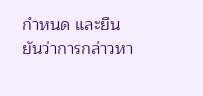กำหนด และยืนยันว่าการกล่าวหา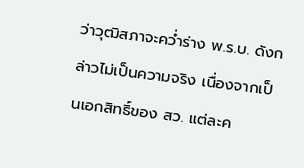ว่าวุฒิสภาจะคว่ำร่าง พ.ร.บ. ดังกล่าวไม่เป็นความจริง เนื่องจากเป็นเอกสิทธิ์ของ สว. แต่ละค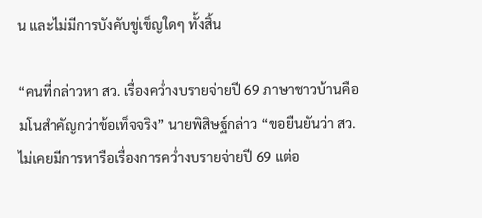น และไม่มีการบังคับขู่เข็ญใดๆ ทั้งสิ้น

“คนที่กล่าวหา สว. เรื่องคว่ำงบรายจ่ายปี 69 ภาษาชาวบ้านคือ มโนสำคัญกว่าข้อเท็จจริง” นายพิสิษฐ์กล่าว “ขอยืนยันว่า สว. ไม่เคยมีการหารือเรื่องการคว่ำงบรายจ่ายปี 69 แต่อ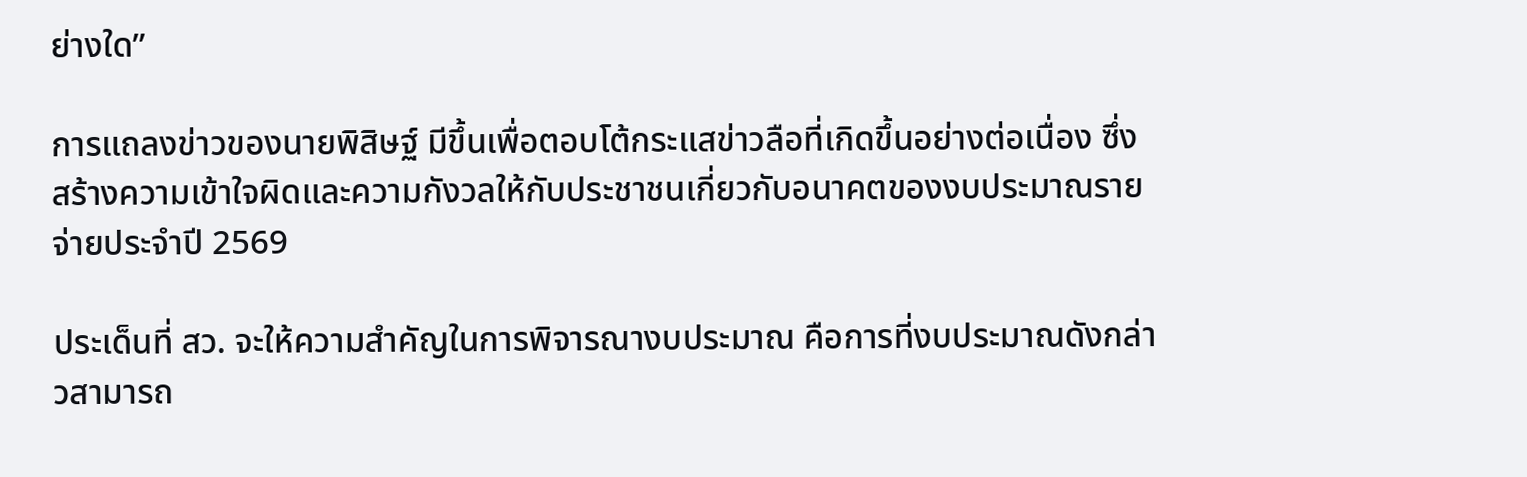ย่างใด”

การแถลงข่าวของนายพิสิษฐ์ มีขึ้นเพื่อตอบโต้กระแสข่าวลือที่เกิดขึ้นอย่างต่อเนื่อง ซึ่งสร้างความเข้าใจผิดและความกังวลให้กับประชาชนเกี่ยวกับอนาคตของงบประมาณรายจ่ายประจำปี 2569

ประเด็นที่ สว. จะให้ความสำคัญในการพิจารณางบประมาณ คือการที่งบประมาณดังกล่าวสามารถ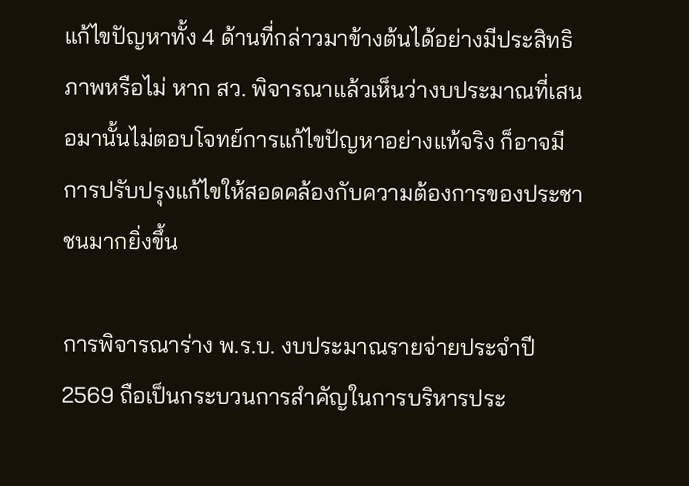แก้ไขปัญหาทั้ง 4 ด้านที่กล่าวมาข้างต้นได้อย่างมีประสิทธิภาพหรือไม่ หาก สว. พิจารณาแล้วเห็นว่างบประมาณที่เสนอมานั้นไม่ตอบโจทย์การแก้ไขปัญหาอย่างแท้จริง ก็อาจมีการปรับปรุงแก้ไขให้สอดคล้องกับความต้องการของประชาชนมากยิ่งขึ้น

การพิจารณาร่าง พ.ร.บ. งบประมาณรายจ่ายประจำปี 2569 ถือเป็นกระบวนการสำคัญในการบริหารประ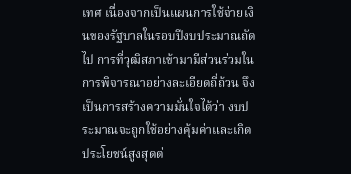เทศ เนื่องจากเป็นแผนการใช้จ่ายเงินของรัฐบาลในรอบปีงบประมาณถัดไป การที่วุฒิสภาเข้ามามีส่วนร่วมในการพิจารณาอย่างละเอียดถี่ถ้วน จึงเป็นการสร้างความมั่นใจได้ว่า งบประมาณจะถูกใช้อย่างคุ้มค่าและเกิดประโยชน์สูงสุดต่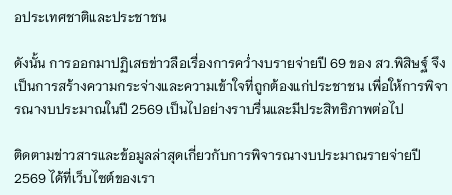อประเทศชาติและประชาชน

ดังนั้น การออกมาปฏิเสธข่าวลือเรื่องการคว่ำงบรายจ่ายปี 69 ของ สว.พิสิษฐ์ จึงเป็นการสร้างความกระจ่างและความเข้าใจที่ถูกต้องแก่ประชาชน เพื่อให้การพิจารณางบประมาณในปี 2569 เป็นไปอย่างราบรื่นและมีประสิทธิภาพต่อไป

ติดตามข่าวสารและข้อมูลล่าสุดเกี่ยวกับการพิจารณางบประมาณรายจ่ายปี 2569 ได้ที่เว็บไซต์ของเรา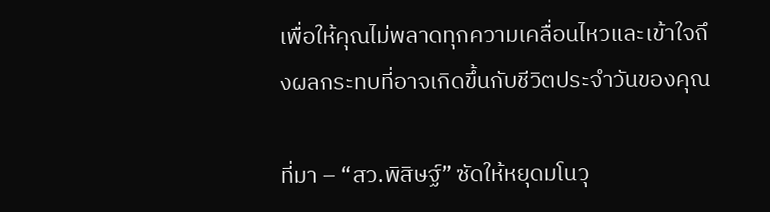เพื่อให้คุณไม่พลาดทุกความเคลื่อนไหวและเข้าใจถึงผลกระทบที่อาจเกิดขึ้นกับชีวิตประจำวันของคุณ

ที่มา – “สว.พิสิษฐ์” ซัดให้หยุดมโนวุ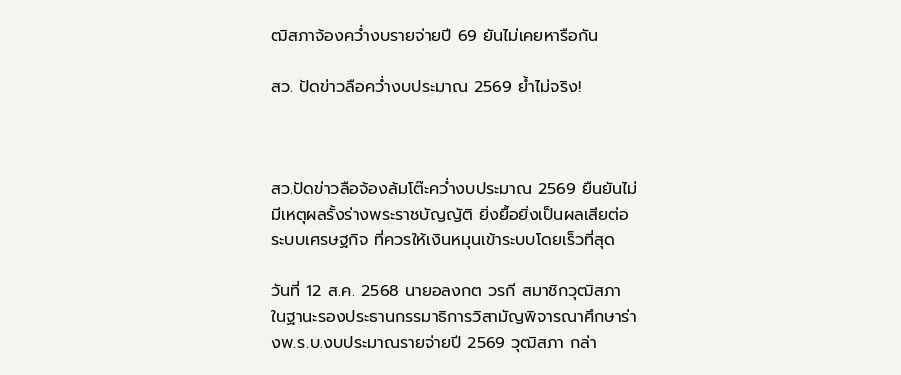ฒิสภาจ้องคว่ำงบรายจ่ายปี 69 ยันไม่เคยหารือกัน

สว. ปัดข่าวลือคว่ำงบประมาณ 2569 ย้ำไม่จริง!



สว.ปัดข่าวลือจ้องล้มโต๊ะคว่ำงบประมาณ 2569 ยืนยันไม่มีเหตุผลรั้งร่างพระราชบัญญัติ ยิ่งยื้อยิ่งเป็นผลเสียต่อระบบเศรษฐกิจ ที่ควรให้เงินหมุนเข้าระบบโดยเร็วที่สุด

วันที่ 12 ส.ค. 2568 นายอลงกต วรกี สมาชิกวุฒิสภา ในฐานะรองประธานกรรมาธิการวิสามัญพิจารณาศึกษาร่างพ.ร.บ.งบประมาณรายจ่ายปี 2569 วุฒิสภา กล่า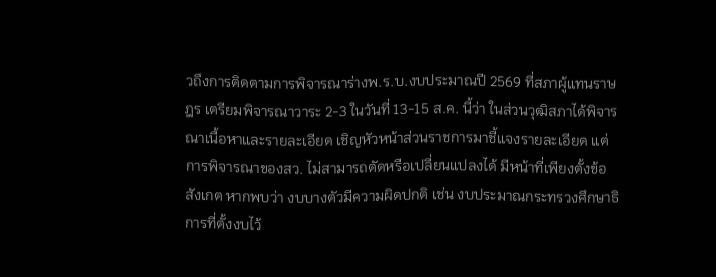วถึงการติดตามการพิจารณาร่างพ.ร.บ.งบประมาณปี 2569 ที่สภาผู้แทนราษฎร เตรียมพิจารณาวาระ 2-3 ในวันที่ 13-15 ส.ค. นี้ว่า ในส่วนวุฒิสภาได้พิจารณาเนื้อหาและรายละเอียด เชิญหัวหน้าส่วนราชการมาชี้แจงรายละเอียด แต่การพิจารณาของสว. ไม่สามารถตัดหรือเปลี่ยนแปลงได้ มีหน้าที่เพียงตั้งข้อสังเกต หากพบว่า งบบางตัวมีความผิดปกติ เช่น งบประมาณกระทรวงศึกษาธิการที่ตั้งงบไว้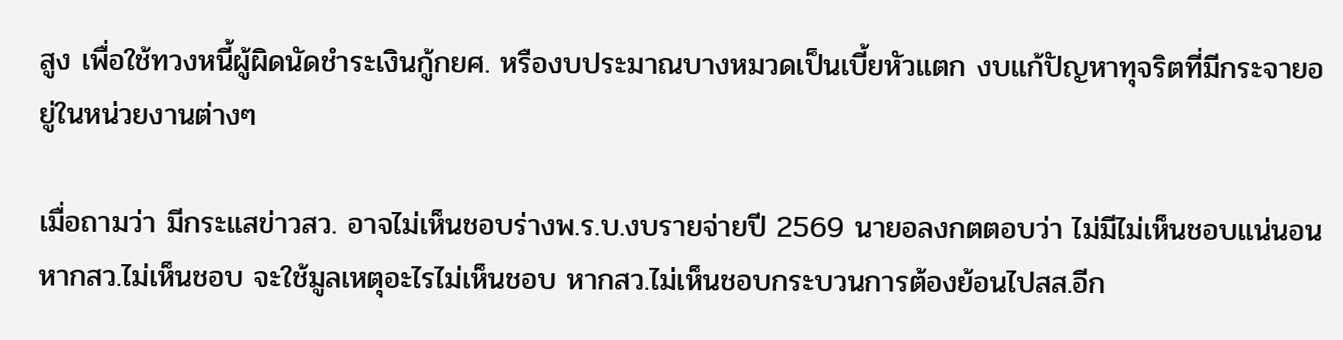สูง เพื่อใช้ทวงหนี้ผู้ผิดนัดชำระเงินกู้กยศ. หรืองบประมาณบางหมวดเป็นเบี้ยหัวแตก งบแก้ปัญหาทุจริตที่มีกระจายอยู่ในหน่วยงานต่างๆ

เมื่อถามว่า มีกระแสข่าวสว. อาจไม่เห็นชอบร่างพ.ร.บ.งบรายจ่ายปี 2569 นายอลงกตตอบว่า ไม่มีไม่เห็นชอบแน่นอน หากสว.ไม่เห็นชอบ จะใช้มูลเหตุอะไรไม่เห็นชอบ หากสว.ไม่เห็นชอบกระบวนการต้องย้อนไปสส.อีก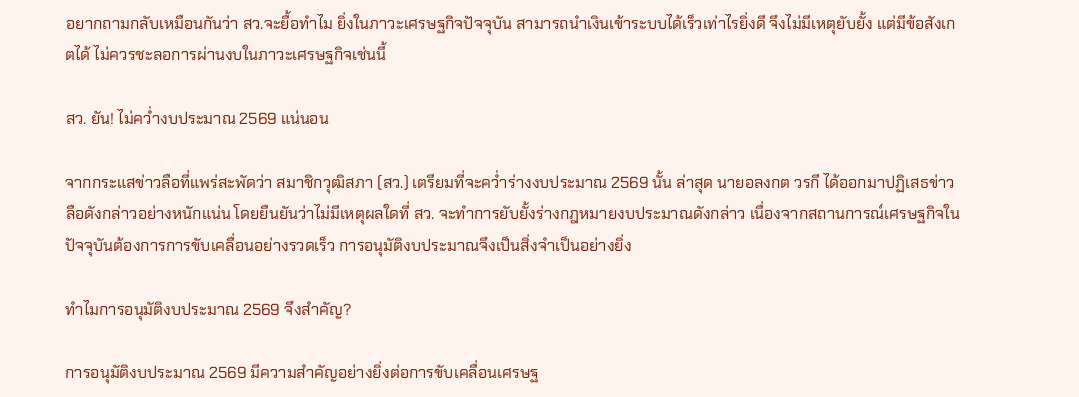อยากถามกลับเหมือนกันว่า สว.จะยื้อทำไม ยิ่งในภาวะเศรษฐกิจปัจจุบัน สามารถนำเงินเข้าระบบได้เร็วเท่าไรยิ่งดี จึงไม่มีเหตุยับยั้ง แต่มีข้อสังเกตได้ ไม่ควรชะลอการผ่านงบในภาวะเศรษฐกิจเช่นนี้

สว. ยัน! ไม่คว่ำงบประมาณ 2569 แน่นอน

จากกระแสข่าวลือที่แพร่สะพัดว่า สมาชิกวุฒิสภา (สว.) เตรียมที่จะคว่ำร่างงบประมาณ 2569 นั้น ล่าสุด นายอลงกต วรกี ได้ออกมาปฏิเสธข่าวลือดังกล่าวอย่างหนักแน่น โดยยืนยันว่าไม่มีเหตุผลใดที่ สว. จะทำการยับยั้งร่างกฎหมายงบประมาณดังกล่าว เนื่องจากสถานการณ์เศรษฐกิจในปัจจุบันต้องการการขับเคลื่อนอย่างรวดเร็ว การอนุมัติงบประมาณจึงเป็นสิ่งจำเป็นอย่างยิ่ง

ทำไมการอนุมัติงบประมาณ 2569 จึงสำคัญ?

การอนุมัติงบประมาณ 2569 มีความสำคัญอย่างยิ่งต่อการขับเคลื่อนเศรษฐ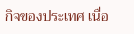กิจของประเทศ เนื่อ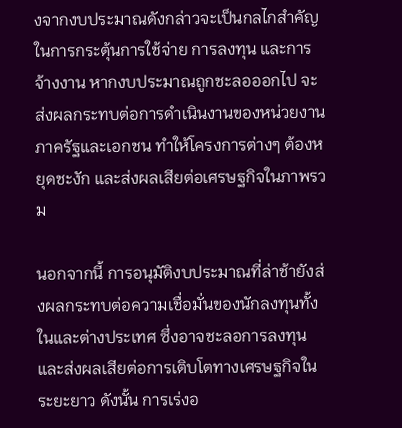งจากงบประมาณดังกล่าวจะเป็นกลไกสำคัญในการกระตุ้นการใช้จ่าย การลงทุน และการจ้างงาน หากงบประมาณถูกชะลอออกไป จะส่งผลกระทบต่อการดำเนินงานของหน่วยงานภาครัฐและเอกชน ทำให้โครงการต่างๆ ต้องหยุดชะงัก และส่งผลเสียต่อเศรษฐกิจในภาพรวม

นอกจากนี้ การอนุมัติงบประมาณที่ล่าช้ายังส่งผลกระทบต่อความเชื่อมั่นของนักลงทุนทั้งในและต่างประเทศ ซึ่งอาจชะลอการลงทุนและส่งผลเสียต่อการเติบโตทางเศรษฐกิจในระยะยาว ดังนั้น การเร่งอ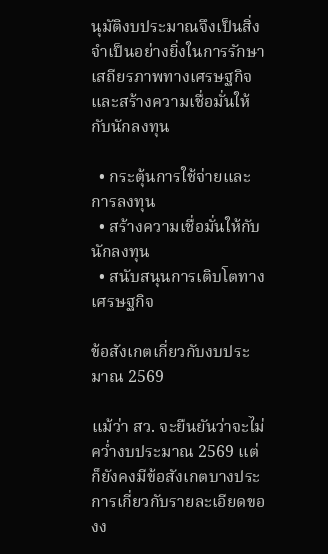นุมัติงบประมาณจึงเป็นสิ่งจำเป็นอย่างยิ่งในการรักษาเสถียรภาพทางเศรษฐกิจและสร้างความเชื่อมั่นให้กับนักลงทุน

  • กระตุ้นการใช้จ่ายและการลงทุน
  • สร้างความเชื่อมั่นให้กับนักลงทุน
  • สนับสนุนการเติบโตทางเศรษฐกิจ

ข้อสังเกตเกี่ยวกับงบประมาณ 2569

แม้ว่า สว. จะยืนยันว่าจะไม่คว่ำงบประมาณ 2569 แต่ก็ยังคงมีข้อสังเกตบางประการเกี่ยวกับรายละเอียดของง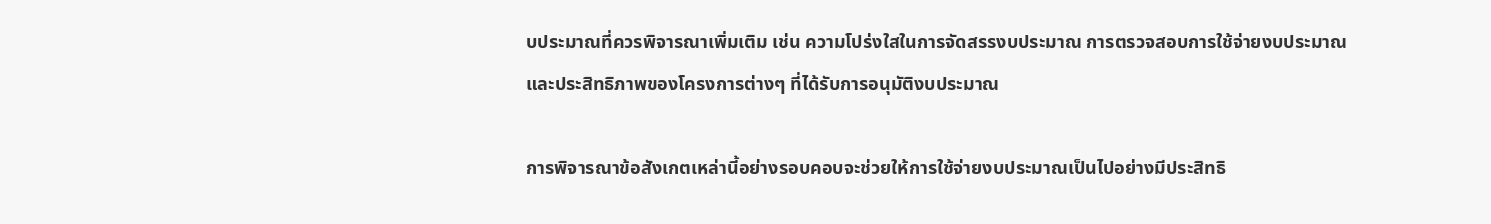บประมาณที่ควรพิจารณาเพิ่มเติม เช่น ความโปร่งใสในการจัดสรรงบประมาณ การตรวจสอบการใช้จ่ายงบประมาณ และประสิทธิภาพของโครงการต่างๆ ที่ได้รับการอนุมัติงบประมาณ

การพิจารณาข้อสังเกตเหล่านี้อย่างรอบคอบจะช่วยให้การใช้จ่ายงบประมาณเป็นไปอย่างมีประสิทธิ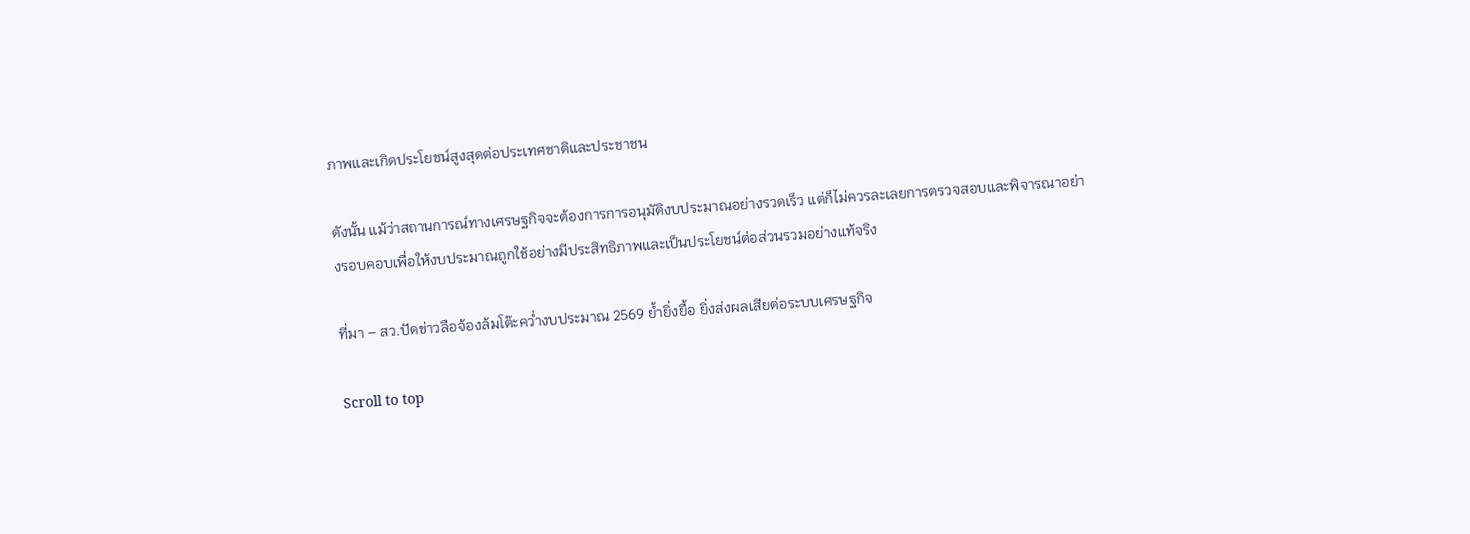ภาพและเกิดประโยชน์สูงสุดต่อประเทศชาติและประชาชน

ดังนั้น แม้ว่าสถานการณ์ทางเศรษฐกิจจะต้องการการอนุมัติงบประมาณอย่างรวดเร็ว แต่ก็ไม่ควรละเลยการตรวจสอบและพิจารณาอย่างรอบคอบเพื่อให้งบประมาณถูกใช้อย่างมีประสิทธิภาพและเป็นประโยชน์ต่อส่วนรวมอย่างแท้จริง

ที่มา – สว.ปัดข่าวลือจ้องล้มโต๊ะคว่ำงบประมาณ 2569 ย้ำยิ่งยื้อ ยิ่งส่งผลเสียต่อระบบเศรษฐกิจ

Scroll to top